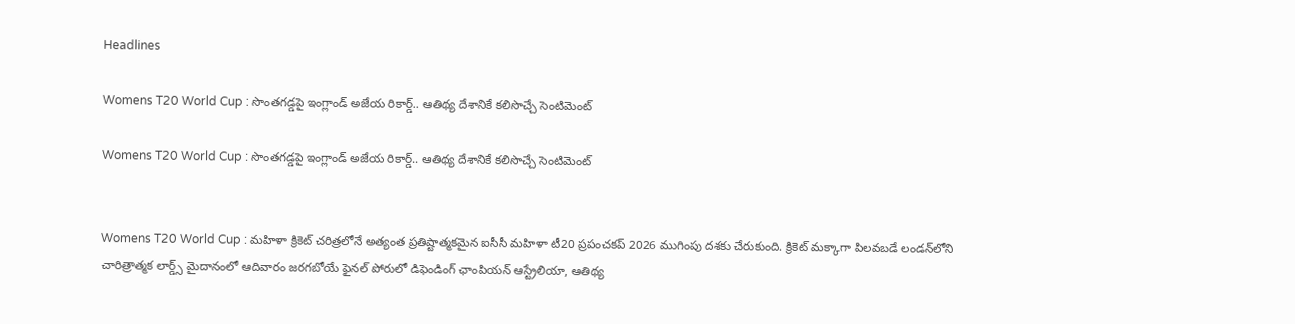Headlines

Womens T20 World Cup : సొంతగడ్డపై ఇంగ్లాండ్ అజేయ రికార్డ్.. ఆతిథ్య దేశానికే కలిసొచ్చే సెంటిమెంట్

Womens T20 World Cup : సొంతగడ్డపై ఇంగ్లాండ్ అజేయ రికార్డ్.. ఆతిథ్య దేశానికే కలిసొచ్చే సెంటిమెంట్


Womens T20 World Cup : మహిళా క్రికెట్ చరిత్రలోనే అత్యంత ప్రతిష్టాత్మకమైన ఐసీసీ మహిళా టీ20 ప్రపంచకప్ 2026 ముగింపు దశకు చేరుకుంది. క్రికెట్ మక్కాగా పిలవబడే లండన్‌లోని చారిత్రాత్మక లార్డ్స్ మైదానంలో ఆదివారం జరగబోయే ఫైనల్ పోరులో డిఫెండింగ్ ఛాంపియన్ ఆస్ట్రేలియా, ఆతిథ్య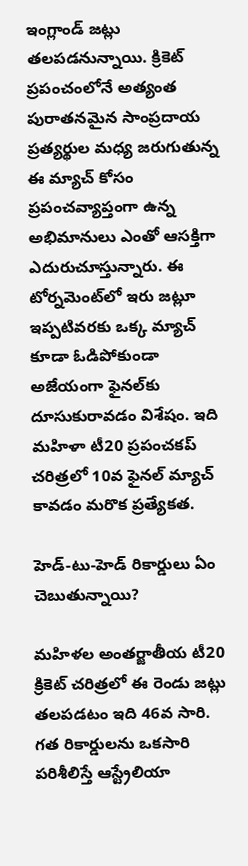ఇంగ్లాండ్ జట్లు తలపడనున్నాయి. క్రికెట్ ప్రపంచంలోనే అత్యంత పురాతనమైన సాంప్రదాయ ప్రత్యర్థుల మధ్య జరుగుతున్న ఈ మ్యాచ్ కోసం ప్రపంచవ్యాప్తంగా ఉన్న అభిమానులు ఎంతో ఆసక్తిగా ఎదురుచూస్తున్నారు. ఈ టోర్నమెంట్‌లో ఇరు జట్లూ ఇప్పటివరకు ఒక్క మ్యాచ్ కూడా ఓడిపోకుండా అజేయంగా ఫైనల్‌కు దూసుకురావడం విశేషం. ఇది మహిళా టీ20 ప్రపంచకప్ చరిత్రలో 10వ ఫైనల్ మ్యాచ్ కావడం మరొక ప్రత్యేకత.

హెడ్-టు-హెడ్ రికార్డులు ఏం చెబుతున్నాయి?

మహిళల అంతర్జాతీయ టీ20 క్రికెట్ చరిత్రలో ఈ రెండు జట్లు తలపడటం ఇది 46వ సారి. గత రికార్డులను ఒకసారి పరిశీలిస్తే ఆస్ట్రేలియా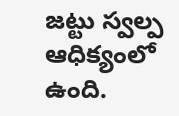జట్టు స్వల్ప ఆధిక్యంలో ఉంది.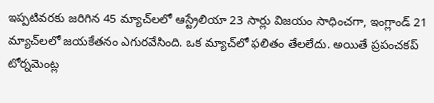ఇప్పటివరకు జరిగిన 45 మ్యాచ్‌లలో ఆస్ట్రేలియా 23 సార్లు విజయం సాధించగా, ఇంగ్లాండ్ 21 మ్యాచ్‌లలో జయకేతనం ఎగురవేసింది. ఒక మ్యాచ్‌లో ఫలితం తేలలేదు. అయితే ప్రపంచకప్ టోర్నమెంట్ల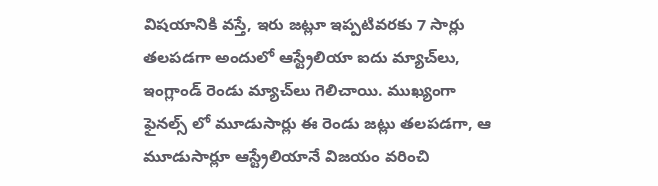విషయానికి వస్తే, ఇరు జట్లూ ఇప్పటివరకు 7 సార్లు తలపడగా అందులో ఆస్ట్రేలియా ఐదు మ్యాచ్‌లు, ఇంగ్లాండ్ రెండు మ్యాచ్‌లు గెలిచాయి. ముఖ్యంగా ఫైనల్స్ లో మూడుసార్లు ఈ రెండు జట్లు తలపడగా, ఆ మూడుసార్లూ ఆస్ట్రేలియానే విజయం వరించి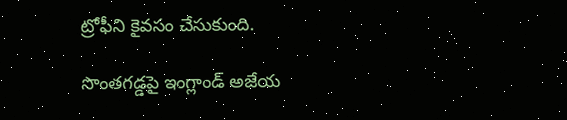ట్రోఫీని కైవసం చేసుకుంది.

సొంతగడ్డపై ఇంగ్లాండ్ అజేయ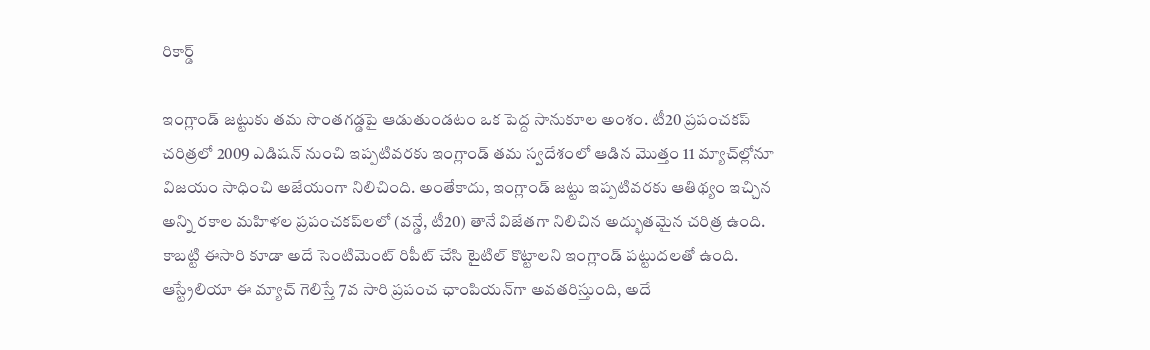రికార్డ్

ఇంగ్లాండ్ జట్టుకు తమ సొంతగడ్డపై ఆడుతుండటం ఒక పెద్ద సానుకూల అంశం. టీ20 ప్రపంచకప్ చరిత్రలో 2009 ఎడిషన్ నుంచి ఇప్పటివరకు ఇంగ్లాండ్ తమ స్వదేశంలో ఆడిన మొత్తం 11 మ్యాచ్‌ల్లోనూ విజయం సాధించి అజేయంగా నిలిచింది. అంతేకాదు, ఇంగ్లాండ్ జట్టు ఇప్పటివరకు ఆతిథ్యం ఇచ్చిన అన్ని రకాల మహిళల ప్రపంచకప్‌లలో (వన్డే, టీ20) తానే విజేతగా నిలిచిన అద్భుతమైన చరిత్ర ఉంది. కాబట్టి ఈసారి కూడా అదే సెంటిమెంట్ రిపీట్ చేసి టైటిల్ కొట్టాలని ఇంగ్లాండ్ పట్టుదలతో ఉంది. ఆస్ట్రేలియా ఈ మ్యాచ్ గెలిస్తే 7వ సారి ప్రపంచ ఛాంపియన్‌గా అవతరిస్తుంది, అదే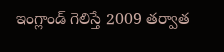ఇంగ్లాండ్ గెలిస్తే 2009 తర్వాత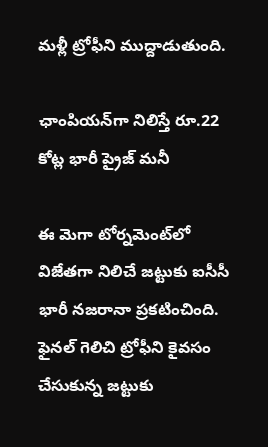మళ్లీ ట్రోఫీని ముద్దాడుతుంది.

ఛాంపియన్‌గా నిలిస్తే రూ.22 కోట్ల భారీ ప్రైజ్ మనీ

ఈ మెగా టోర్నమెంట్‌లో విజేతగా నిలిచే జట్టుకు ఐసీసీ భారీ నజరానా ప్రకటించింది. ఫైనల్ గెలిచి ట్రోఫీని కైవసం చేసుకున్న జట్టుకు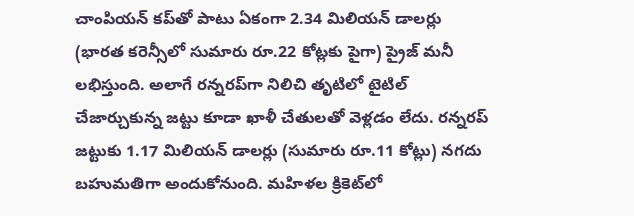చాంపియన్ కప్‌తో పాటు ఏకంగా 2.34 మిలియన్ డాలర్లు (భారత కరెన్సీలో సుమారు రూ.22 కోట్లకు పైగా) ప్రైజ్ మనీ లభిస్తుంది. అలాగే రన్నరప్‌గా నిలిచి తృటిలో టైటిల్ చేజార్చుకున్న జట్టు కూడా ఖాళీ చేతులతో వెళ్లడం లేదు. రన్నరప్ జట్టుకు 1.17 మిలియన్ డాలర్లు (సుమారు రూ.11 కోట్లు) నగదు బహుమతిగా అందుకోనుంది. మహిళల క్రికెట్‌లో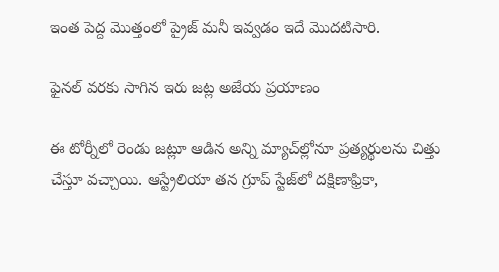ఇంత పెద్ద మొత్తంలో ప్రైజ్ మనీ ఇవ్వడం ఇదే మొదటిసారి.

ఫైనల్ వరకు సాగిన ఇరు జట్ల అజేయ ప్రయాణం

ఈ టోర్నీలో రెండు జట్లూ ఆడిన అన్ని మ్యాచ్‌ల్లోనూ ప్రత్యర్థులను చిత్తు చేస్తూ వచ్చాయి. ఆస్ట్రేలియా తన గ్రూప్ స్టేజ్‌లో దక్షిణాఫ్రికా,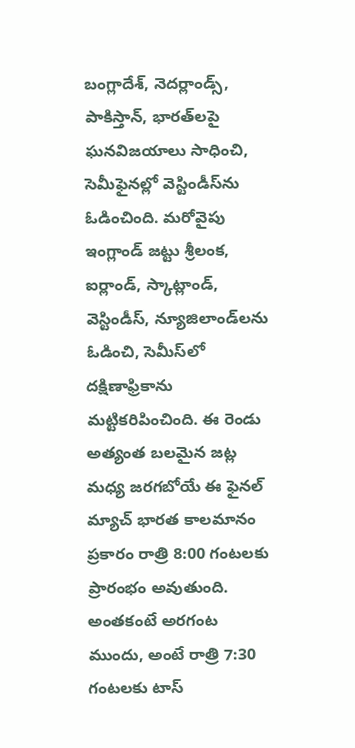బంగ్లాదేశ్, నెదర్లాండ్స్, పాకిస్తాన్, భారత్‌లపై ఘనవిజయాలు సాధించి, సెమీఫైనల్లో వెస్టిండీస్‌ను ఓడించింది. మరోవైపు ఇంగ్లాండ్ జట్టు శ్రీలంక, ఐర్లాండ్, స్కాట్లాండ్, వెస్టిండీస్, న్యూజిలాండ్‌లను ఓడించి, సెమీస్‌లో దక్షిణాఫ్రికాను మట్టికరిపించింది. ఈ రెండు అత్యంత బలమైన జట్ల మధ్య జరగబోయే ఈ ఫైనల్ మ్యాచ్ భారత కాలమానం ప్రకారం రాత్రి 8:00 గంటలకు ప్రారంభం అవుతుంది. అంతకంటే అరగంట ముందు, అంటే రాత్రి 7:30 గంటలకు టాస్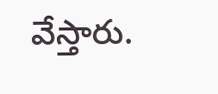వేస్తారు.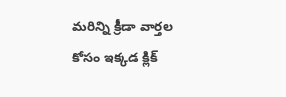మరిన్ని క్రీడా వార్తల కోసం ఇక్కడ క్లిక్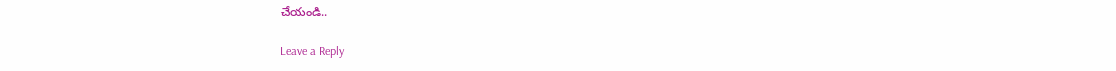చేయండి..

Leave a Reply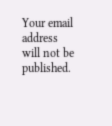Your email address will not be published.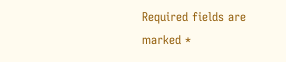Required fields are marked *